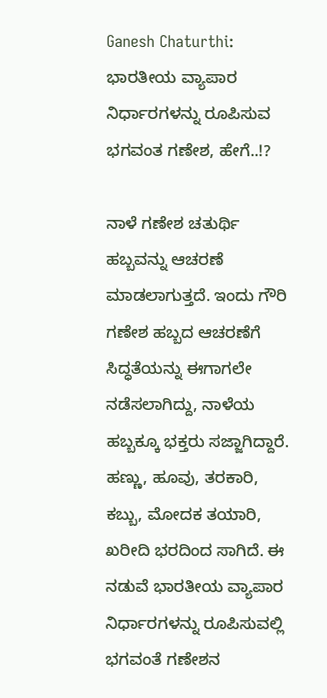Ganesh Chaturthi: ಭಾರತೀಯ ವ್ಯಾಪಾರ ನಿರ್ಧಾರಗಳನ್ನು ರೂಪಿಸುವ ಭಗವಂತ ಗಣೇಶ, ಹೇಗೆ..!?

ನಾಳೆ ಗಣೇಶ ಚತುರ್ಥಿ ಹಬ್ಬವನ್ನು ಆಚರಣೆ ಮಾಡಲಾಗುತ್ತದೆ. ಇಂದು ಗೌರಿ ಗಣೇಶ ಹಬ್ಬದ ಆಚರಣೆಗೆ ಸಿದ್ಧತೆಯನ್ನು ಈಗಾಗಲೇ ನಡೆಸಲಾಗಿದ್ದು, ನಾಳೆಯ ಹಬ್ಬಕ್ಕೂ ಭಕ್ತರು ಸಜ್ಜಾಗಿದ್ದಾರೆ. ಹಣ್ಣು, ಹೂವು, ತರಕಾರಿ, ಕಬ್ಬು, ಮೋದಕ ತಯಾರಿ, ಖರೀದಿ ಭರದಿಂದ ಸಾಗಿದೆ. ಈ ನಡುವೆ ಭಾರತೀಯ ವ್ಯಾಪಾರ ನಿರ್ಧಾರಗಳನ್ನು ರೂಪಿಸುವಲ್ಲಿ ಭಗವಂತೆ ಗಣೇಶನ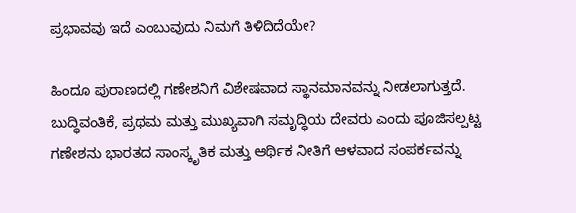ಪ್ರಭಾವವು ಇದೆ ಎಂಬುವುದು ನಿಮಗೆ ತಿಳಿದಿದೆಯೇ?

ಹಿಂದೂ ಪುರಾಣದಲ್ಲಿ ಗಣೇಶನಿಗೆ ವಿಶೇಷವಾದ ಸ್ಥಾನಮಾನವನ್ನು ನೀಡಲಾಗುತ್ತದೆ. ಬುದ್ಧಿವಂತಿಕೆ, ಪ್ರಥಮ ಮತ್ತು ಮುಖ್ಯವಾಗಿ ಸಮೃದ್ಧಿಯ ದೇವರು ಎಂದು ಪೂಜಿಸಲ್ಪಟ್ಟ ಗಣೇಶನು ಭಾರತದ ಸಾಂಸ್ಕೃತಿಕ ಮತ್ತು ಆರ್ಥಿಕ ನೀತಿಗೆ ಆಳವಾದ ಸಂಪರ್ಕವನ್ನು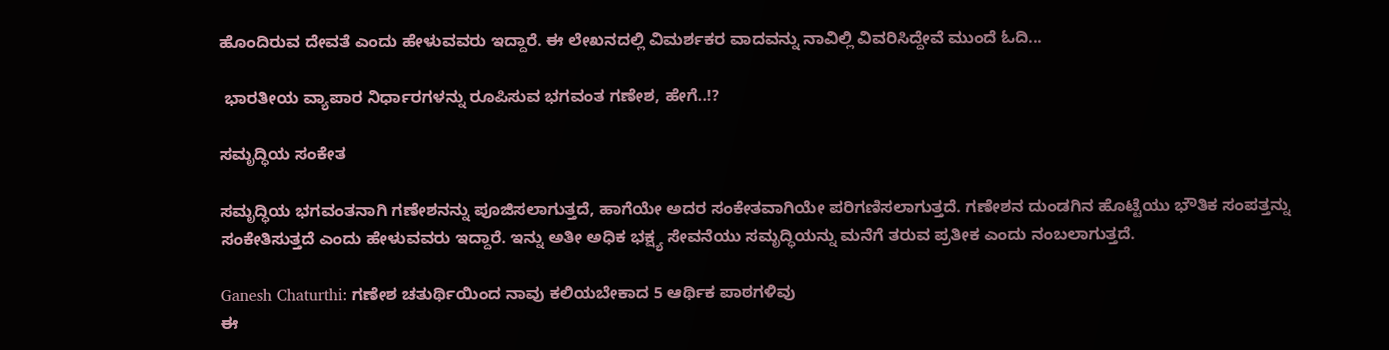ಹೊಂದಿರುವ ದೇವತೆ ಎಂದು ಹೇಳುವವರು ಇದ್ದಾರೆ. ಈ ಲೇಖನದಲ್ಲಿ ವಿಮರ್ಶಕರ ವಾದವನ್ನು ನಾವಿಲ್ಲಿ ವಿವರಿಸಿದ್ದೇವೆ ಮುಂದೆ ಓದಿ...

 ಭಾರತೀಯ ವ್ಯಾಪಾರ ನಿರ್ಧಾರಗಳನ್ನು ರೂಪಿಸುವ ಭಗವಂತ ಗಣೇಶ, ಹೇಗೆ..!?

ಸಮೃದ್ಧಿಯ ಸಂಕೇತ

ಸಮೃದ್ಧಿಯ ಭಗವಂತನಾಗಿ ಗಣೇಶನನ್ನು ಪೂಜಿಸಲಾಗುತ್ತದೆ, ಹಾಗೆಯೇ ಅದರ ಸಂಕೇತವಾಗಿಯೇ ಪರಿಗಣಿಸಲಾಗುತ್ತದೆ. ಗಣೇಶನ ದುಂಡಗಿನ ಹೊಟ್ಟೆಯು ಭೌತಿಕ ಸಂಪತ್ತನ್ನು ಸಂಕೇತಿಸುತ್ತದೆ ಎಂದು ಹೇಳುವವರು ಇದ್ದಾರೆ. ಇನ್ನು ಅತೀ ಅಧಿಕ ಭಕ್ಷ್ಯ ಸೇವನೆಯು ಸಮೃದ್ಧಿಯನ್ನು ಮನೆಗೆ ತರುವ ಪ್ರತೀಕ ಎಂದು ನಂಬಲಾಗುತ್ತದೆ.

Ganesh Chaturthi: ಗಣೇಶ ಚತುರ್ಥಿಯಿಂದ ನಾವು ಕಲಿಯಬೇಕಾದ 5 ಆರ್ಥಿಕ ಪಾಠಗಳಿವು
ಈ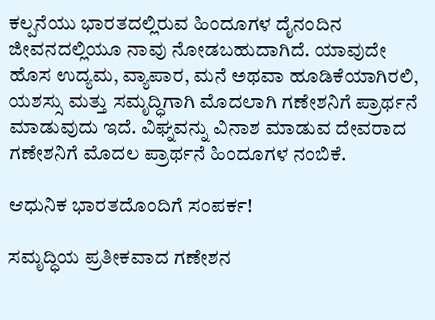ಕಲ್ಪನೆಯು ಭಾರತದಲ್ಲಿರುವ ಹಿಂದೂಗಳ ದೈನಂದಿನ ಜೀವನದಲ್ಲಿಯೂ ನಾವು ನೋಡಬಹುದಾಗಿದೆ. ಯಾವುದೇ ಹೊಸ ಉದ್ಯಮ, ವ್ಯಾಪಾರ, ಮನೆ ಅಥವಾ ಹೂಡಿಕೆಯಾಗಿರಲಿ, ಯಶಸ್ಸು ಮತ್ತು ಸಮೃದ್ಧಿಗಾಗಿ ಮೊದಲಾಗಿ ಗಣೇಶನಿಗೆ ಪ್ರಾರ್ಥನೆ ಮಾಡುವುದು ಇದೆ. ವಿಘ್ನವನ್ನು ವಿನಾಶ ಮಾಡುವ ದೇವರಾದ ಗಣೇಶನಿಗೆ ಮೊದಲ ಪ್ರಾರ್ಥನೆ ಹಿಂದೂಗಳ ನಂಬಿಕೆ.

ಆಧುನಿಕ ಭಾರತದೊಂದಿಗೆ ಸಂಪರ್ಕ!

ಸಮೃದ್ಧಿಯ ಪ್ರತೀಕವಾದ ಗಣೇಶನ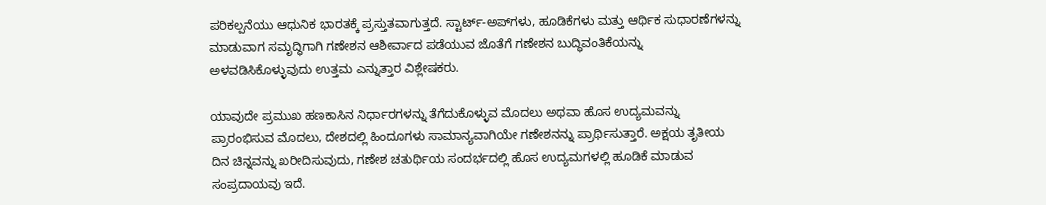ಪರಿಕಲ್ಪನೆಯು ಆಧುನಿಕ ಭಾರತಕ್ಕೆ ಪ್ರಸ್ತುತವಾಗುತ್ತದೆ. ಸ್ಟಾರ್ಟ್-ಅಪ್‌ಗಳು, ಹೂಡಿಕೆಗಳು ಮತ್ತು ಆರ್ಥಿಕ ಸುಧಾರಣೆಗಳನ್ನು ಮಾಡುವಾಗ ಸಮೃದ್ಧಿಗಾಗಿ ಗಣೇಶನ ಆಶೀರ್ವಾದ ಪಡೆಯುವ ಜೊತೆಗೆ ಗಣೇಶನ ಬುದ್ಧಿವಂತಿಕೆಯನ್ನು ಅಳವಡಿಸಿಕೊಳ್ಳುವುದು ಉತ್ತಮ ಎನ್ನುತ್ತಾರ ವಿಶ್ಲೇಷಕರು.

ಯಾವುದೇ ಪ್ರಮುಖ ಹಣಕಾಸಿನ ನಿರ್ಧಾರಗಳನ್ನು ತೆಗೆದುಕೊಳ್ಳುವ ಮೊದಲು ಅಥವಾ ಹೊಸ ಉದ್ಯಮವನ್ನು ಪ್ರಾರಂಭಿಸುವ ಮೊದಲು, ದೇಶದಲ್ಲಿ ಹಿಂದೂಗಳು ಸಾಮಾನ್ಯವಾಗಿಯೇ ಗಣೇಶನನ್ನು ಪ್ರಾರ್ಥಿಸುತ್ತಾರೆ. ಅಕ್ಷಯ ತೃತೀಯ ದಿನ ಚಿನ್ನವನ್ನು ಖರೀದಿಸುವುದು, ಗಣೇಶ ಚತುರ್ಥಿಯ ಸಂದರ್ಭದಲ್ಲಿ ಹೊಸ ಉದ್ಯಮಗಳಲ್ಲಿ ಹೂಡಿಕೆ ಮಾಡುವ ಸಂಪ್ರದಾಯವು ಇದೆ.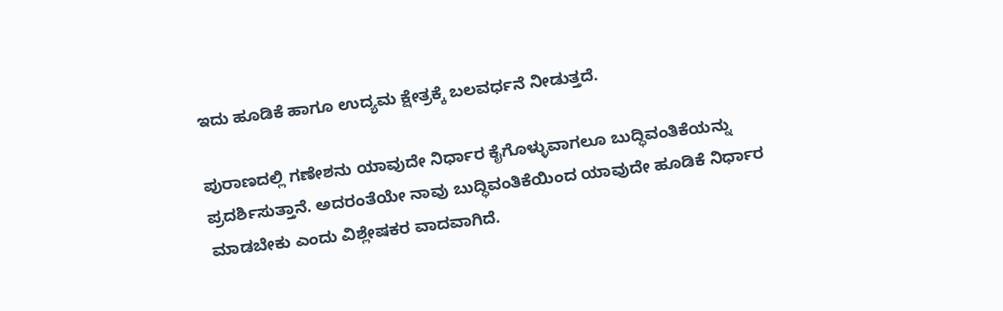ಇದು ಹೂಡಿಕೆ ಹಾಗೂ ಉದ್ಯಮ ಕ್ಷೇತ್ರಕ್ಕೆ ಬಲವರ್ಧನೆ ನೀಡುತ್ತದೆ.

ಪುರಾಣದಲ್ಲಿ ಗಣೇಶನು ಯಾವುದೇ ನಿರ್ಧಾರ ಕೈಗೊಳ್ಳುವಾಗಲೂ ಬುದ್ಧಿವಂತಿಕೆಯನ್ನು ಪ್ರದರ್ಶಿಸುತ್ತಾನೆ. ಅದರಂತೆಯೇ ನಾವು ಬುದ್ಧಿವಂತಿಕೆಯಿಂದ ಯಾವುದೇ ಹೂಡಿಕೆ ನಿರ್ಧಾರ ಮಾಡಬೇಕು ಎಂದು ವಿಶ್ಲೇಷಕರ ವಾದವಾಗಿದೆ.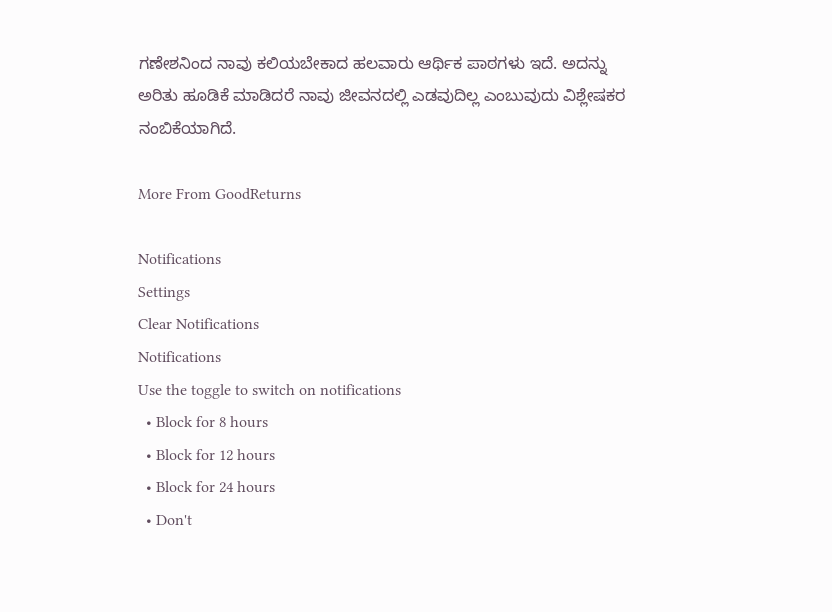ಗಣೇಶನಿಂದ ನಾವು ಕಲಿಯಬೇಕಾದ ಹಲವಾರು ಆರ್ಥಿಕ ಪಾಠಗಳು ಇದೆ. ಅದನ್ನು ಅರಿತು ಹೂಡಿಕೆ ಮಾಡಿದರೆ ನಾವು ಜೀವನದಲ್ಲಿ ಎಡವುದಿಲ್ಲ ಎಂಬುವುದು ವಿಶ್ಲೇಷಕರ ನಂಬಿಕೆಯಾಗಿದೆ.

More From GoodReturns

Notifications
Settings
Clear Notifications
Notifications
Use the toggle to switch on notifications
  • Block for 8 hours
  • Block for 12 hours
  • Block for 24 hours
  • Don't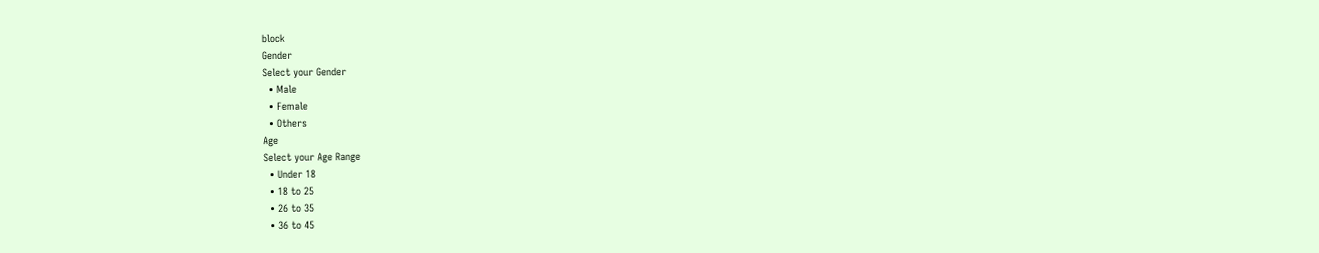block
Gender
Select your Gender
  • Male
  • Female
  • Others
Age
Select your Age Range
  • Under 18
  • 18 to 25
  • 26 to 35
  • 36 to 45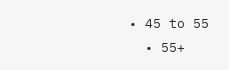• 45 to 55
  • 55+